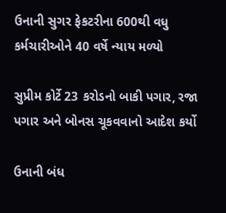ઉનાની સુગર ફેકટરીના 600થી વધુ કર્મચારીઓને 40 વર્ષે ન્યાય મળ્યો

સુપ્રીમ કોર્ટે 23 કરોડનો બાકી પગાર, રજા પગાર અને બોનસ ચૂકવવાનો આદેશ કર્યો

ઉનાની બંધ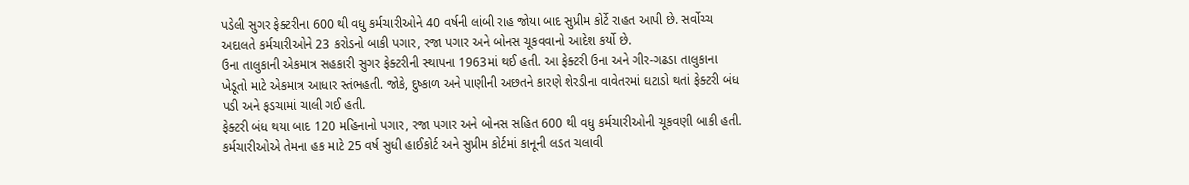પડેલી સુગર ફેક્ટરીના 600 થી વધુ કર્મચારીઓને 40 વર્ષની લાંબી રાહ જોયા બાદ સુપ્રીમ કોર્ટે રાહત આપી છે. સર્વોચ્ચ અદાલતે કર્મચારીઓને 23 કરોડનો બાકી પગાર, રજા પગાર અને બોનસ ચૂકવવાનો આદેશ કર્યો છે.
ઉના તાલુકાની એકમાત્ર સહકારી સુગર ફેક્ટરીની સ્થાપના 1963માં થઈ હતી. આ ફેક્ટરી ઉના અને ગીર-ગઢડા તાલુકાના ખેડૂતો માટે એકમાત્ર આધાર સ્તંભહતી. જોકે, દુષ્કાળ અને પાણીની અછતને કારણે શેરડીના વાવેતરમાં ઘટાડો થતાં ફેક્ટરી બંધ પડી અને ફડચામાં ચાલી ગઈ હતી.
ફેક્ટરી બંધ થયા બાદ 120 મહિનાનો પગાર, રજા પગાર અને બોનસ સહિત 600 થી વધુ કર્મચારીઓની ચૂકવણી બાકી હતી. કર્મચારીઓએ તેમના હક માટે 25 વર્ષ સુધી હાઈકોર્ટ અને સુપ્રીમ કોર્ટમાં કાનૂની લડત ચલાવી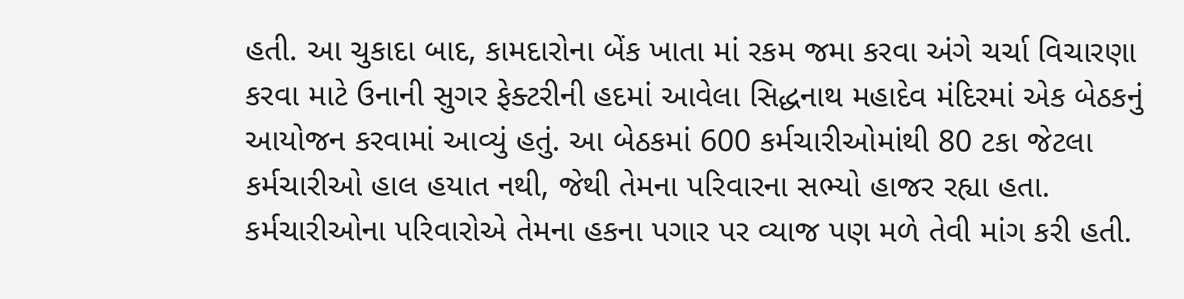હતી. આ ચુકાદા બાદ, કામદારોના બેંક ખાતા માં રકમ જમા કરવા અંગે ચર્ચા વિચારણા કરવા માટે ઉનાની સુગર ફેક્ટરીની હદમાં આવેલા સિદ્ધનાથ મહાદેવ મંદિરમાં એક બેઠકનું આયોજન કરવામાં આવ્યું હતું. આ બેઠકમાં 600 કર્મચારીઓમાંથી 80 ટકા જેટલા કર્મચારીઓ હાલ હયાત નથી, જેથી તેમના પરિવારના સભ્યો હાજર રહ્યા હતા. કર્મચારીઓના પરિવારોએ તેમના હકના પગાર પર વ્યાજ પણ મળે તેવી માંગ કરી હતી.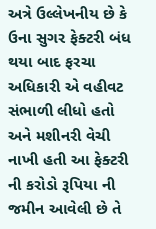અત્રે ઉલ્લેખનીય છે કે ઉના સુગર ફેક્ટરી બંધ થયા બાદ ફરચા અધિકારી એ વહીવટ સંભાળી લીધો હતો અને મશીનરી વેચી નાખી હતી આ ફેક્ટરી ની કરોડો રૂપિયા ની જમીન આવેલી છે તે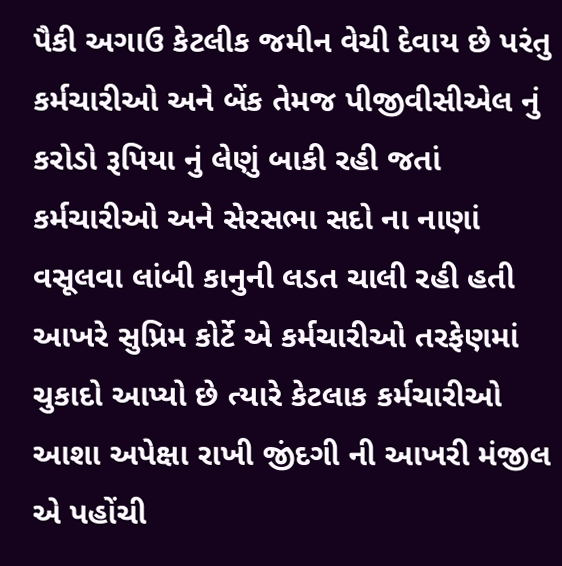પૈકી અગાઉ કેટલીક જમીન વેચી દેવાય છે પરંતુ કર્મચારીઓ અને બેંક તેમજ પીજીવીસીએલ નું કરોડો રૂપિયા નું લેણું બાકી રહી જતાં કર્મચારીઓ અને સેરસભા સદો ના નાણાં વસૂલવા લાંબી કાનુની લડત ચાલી રહી હતી આખરે સુપ્રિમ કોર્ટે એ કર્મચારીઓ તરફેણમાં ચુકાદો આપ્યો છે ત્યારે કેટલાક કર્મચારીઓ આશા અપેક્ષા રાખી જીંદગી ની આખરી મંજીલ એ પહોંચી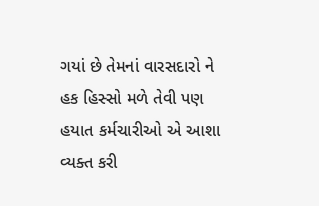ગયાં છે તેમનાં વારસદારો ને હક હિસ્સો મળે તેવી પણ હયાત કર્મચારીઓ એ આશા વ્યક્ત કરી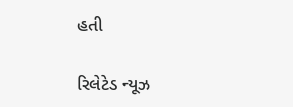હતી

રિલેટેડ ન્યૂઝ